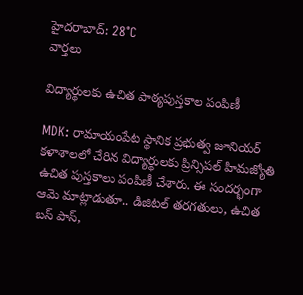హైదరాబాద్: 28°C
వార్తలు

విద్యార్థులకు ఉచిత పాఠ్యపుస్తకాల పంపిణీ

MDK: రామాయంపేట స్థానిక ప్రభుత్వ జూనియర్ కళాశాలలో చేరిన విద్యార్థులకు ప్రిన్సిపల్ హిమజ్యోతి ఉచిత పుస్తకాలు పంపిణీ చేశారు. ఈ సందర్భంగా ఆమె మాట్లాడుతూ.. డిజిటల్ తరగతులు, ఉచిత బస్ పాస్,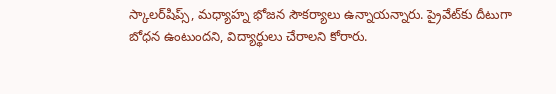స్కాలర్‌షిప్స్, మధ్యాహ్న భోజన సౌకర్యాలు ఉన్నాయన్నారు. ప్రైవేట్‌కు దీటుగా బోధన ఉంటుందని, విద్యార్థులు చేరాలని కోరారు.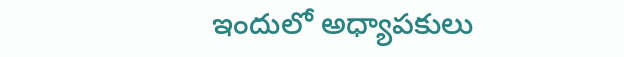ఇందులో అధ్యాపకులు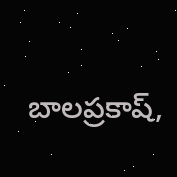బాలప్రకాష్,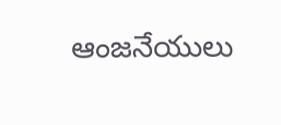ఆంజనేయులు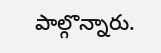పాల్గొన్నారు.